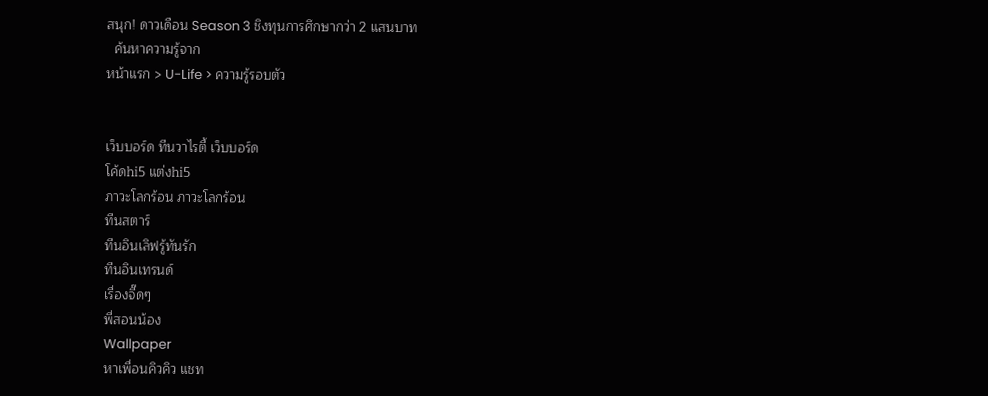สนุก! ดาวเดือน Season 3 ชิงทุนการศึกษากว่า 2 แสนบาท
  ค้นหาความรู้จาก
หน้าแรก > U-Life > ความรู้รอบตัว


เว็บบอร์ด ทีนวาไรตี้ เว็บบอร์ด
โค้ดhi5 แต่งhi5
ภาวะโลกร้อน ภาวะโลกร้อน
ทีนสตาร์
ทีนอินเลิฟรู้ทันรัก
ทีนอินเทรนด์
เรื่องจี๊ดๆ
พี่สอนน้อง
Wallpaper
หาเพื่อนคิวคิว แชท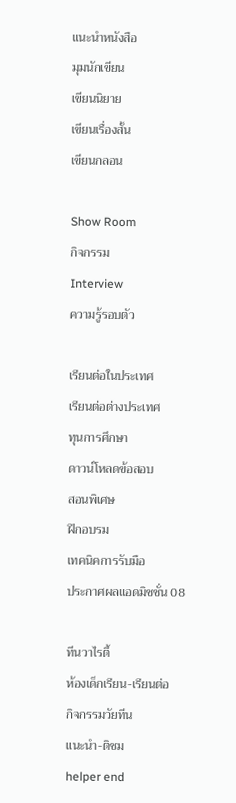แนะนำหนังสือ
มุมนักเขียน
เขียนนิยาย
เขียนเรื่องสั้น
เขียนกลอน

Show Room
กิจกรรม
Interview
ความรู้รอบตัว

เรียนต่อในประเทศ
เรียนต่อต่างประเทศ
ทุนการศึกษา
ดาวน์โหลดข้อสอบ
สอนพิเศษ
ฝึกอบรม
เทคนิคการรับมือ
ประกาศผลแอดมิชชั่น 08

ทีนวาไรตี้
ห้องเด็กเรียน-เรียนต่อ
กิจกรรมวัยทีน
แนะนำ-ติชม
helper end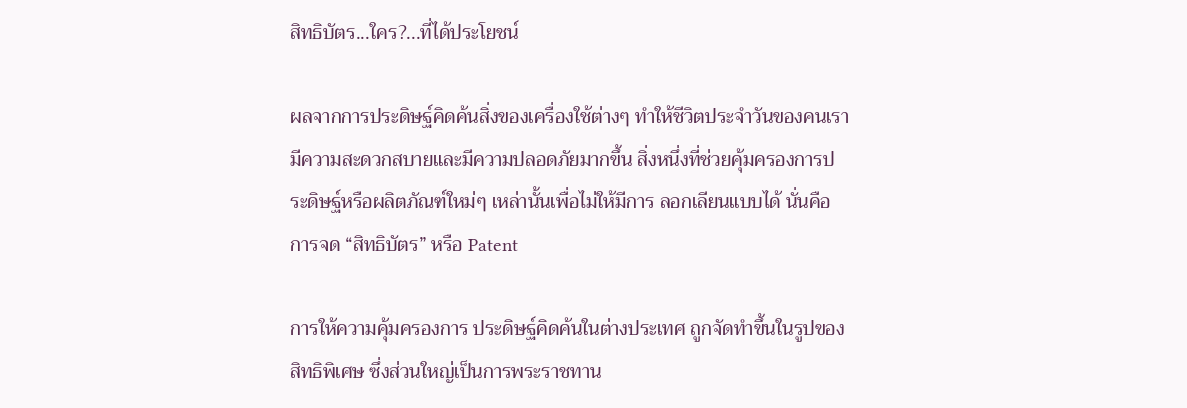สิทธิบัตร...ใคร?...ที่ได้ประโยชน์

ผลจากการประดิษฐ์คิดค้นสิ่งของเครื่องใช้ต่างๆ ทำให้ชีวิตประจำวันของคนเรามีความสะดวกสบายและมีความปลอดภัยมากขึ้น สิ่งหนึ่งที่ช่วยคุ้มครองการประดิษฐ์หรือผลิตภัณฑ์ใหม่ๆ เหล่านั้นเพื่อไม่ให้มีการ ลอกเลียนแบบได้ นั่นคือ การจด “สิทธิบัตร” หรือ Patent

การให้ความคุ้มครองการ ประดิษฐ์คิดค้นในต่างประเทศ ถูกจัดทำขึ้นในรูปของสิทธิพิเศษ ซึ่งส่วนใหญ่เป็นการพระราชทาน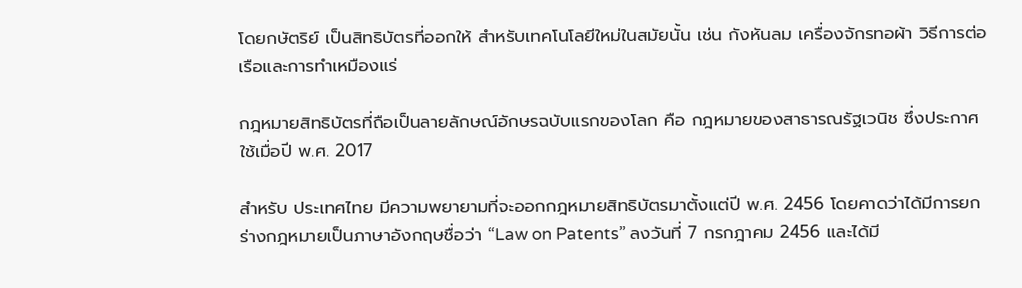โดยกษัตริย์ เป็นสิทธิบัตรที่ออกให้ สำหรับเทคโนโลยีใหม่ในสมัยนั้น เช่น กังหันลม เครื่องจักรทอผ้า วิธีการต่อเรือและการทำเหมืองแร่

กฎหมายสิทธิบัตรที่ถือเป็นลายลักษณ์อักษรฉบับแรกของโลก คือ กฎหมายของสาธารณรัฐเวนิช ซึ่งประกาศใช้เมื่อปี พ.ศ. 2017

สำหรับ ประเทศไทย มีความพยายามที่จะออกกฎหมายสิทธิบัตรมาตั้งแต่ปี พ.ศ. 2456 โดยคาดว่าได้มีการยกร่างกฎหมายเป็นภาษาอังกฤษชื่อว่า “Law on Patents” ลงวันที่ 7 กรกฎาคม 2456 และได้มี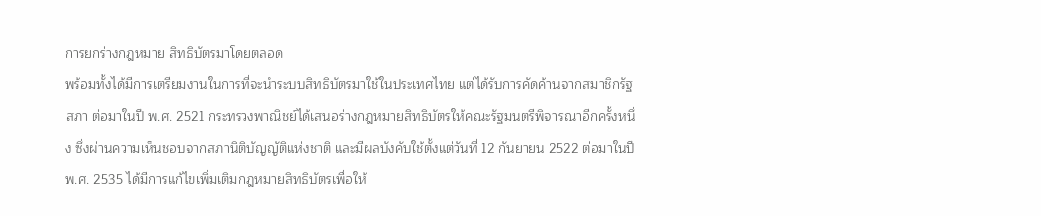การยกร่างกฎหมาย สิทธิบัตรมาโดยตลอด
พร้อมทั้งได้มีการเตรียมงานในการที่จะนำระบบสิทธิบัตรมาใช้ในประเทศไทย แต่ได้รับการคัดค้านจากสมาชิกรัฐสภา ต่อมาในปี พ.ศ. 2521 กระทรวงพาณิชย์ได้เสนอร่างกฎหมายสิทธิบัตรให้คณะรัฐมนตรีพิจารณาอีกครั้งหนึ่ง ซึ่งผ่านความเห็นชอบจากสภานิติบัญญัติแห่งชาติ และมีผลบังคับใช้ตั้งแต่วันที่ 12 กันยายน 2522 ต่อมาในปี พ.ศ. 2535 ได้มีการแก้ไขเพิ่มเติมกฎหมายสิทธิบัตรเพื่อให้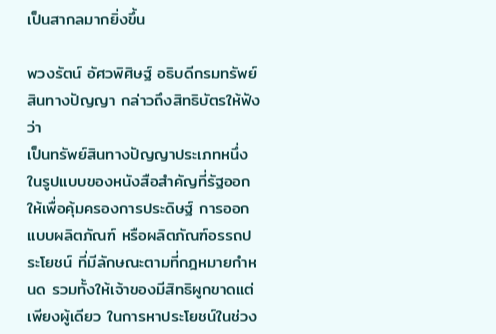เป็นสากลมากยิ่งขึ้น

พวงรัตน์ อัศวพิศิษฐ์ อธิบดีกรมทรัพย์สินทางปัญญา กล่าวถึงสิทธิบัตรให้ฟังว่า
เป็นทรัพย์สินทางปัญญาประเภทหนึ่ง ในรูปแบบของหนังสือสำคัญที่รัฐออกให้เพื่อคุ้มครองการประดิษฐ์ การออกแบบผลิตภัณฑ์ หรือผลิตภัณฑ์อรรถประโยชน์ ที่มีลักษณะตามที่กฎหมายกำหนด รวมทั้งให้เจ้าของมีสิทธิผูกขาดแต่เพียงผู้เดียว ในการหาประโยชน์ในช่วง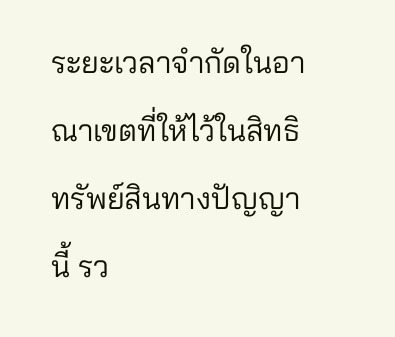ระยะเวลาจำกัดในอาณาเขตที่ให้ไว้ในสิทธิทรัพย์สินทางปัญญานี้ รว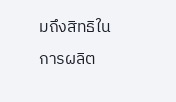มถึงสิทธิในการผลิต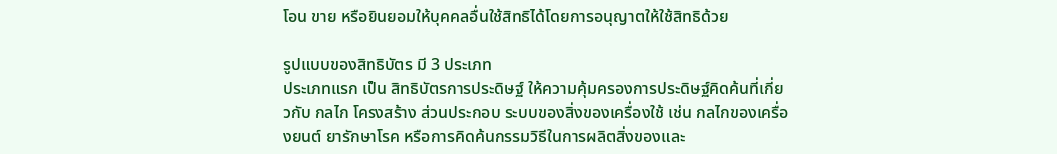โอน ขาย หรือยินยอมให้บุคคลอื่นใช้สิทธิได้โดยการอนุญาตให้ใช้สิทธิด้วย

รูปแบบของสิทธิบัตร มี 3 ประเภท
ประเภทแรก เป็น สิทธิบัตรการประดิษฐ์ ให้ความคุ้มครองการประดิษฐ์คิดค้นที่เกี่ยวกับ กลไก โครงสร้าง ส่วนประกอบ ระบบของสิ่งของเครื่องใช้ เช่น กลไกของเครื่องยนต์ ยารักษาโรค หรือการคิดค้นกรรมวิธีในการผลิตสิ่งของและ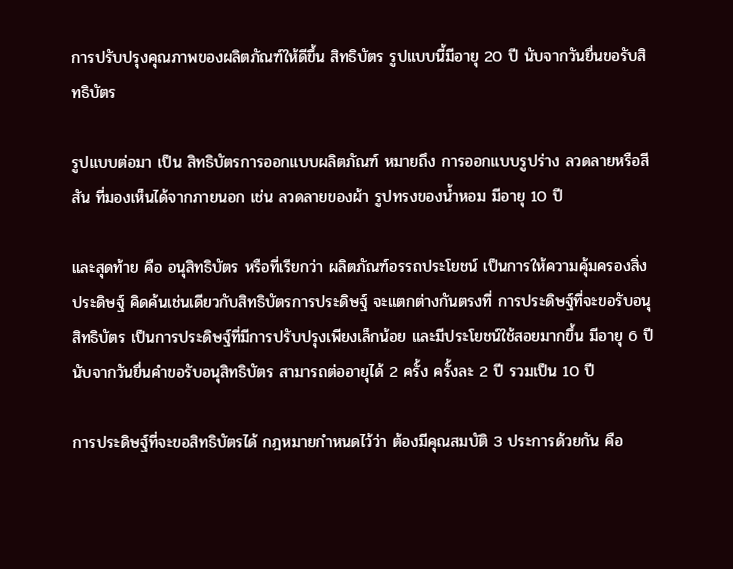การปรับปรุงคุณภาพของผลิตภัณฑ์ให้ดีขึ้น สิทธิบัตร รูปแบบนี้มีอายุ 20 ปี นับจากวันยื่นขอรับสิทธิบัตร

รูปแบบต่อมา เป็น สิทธิบัตรการออกแบบผลิตภัณฑ์ หมายถึง การออกแบบรูปร่าง ลวดลายหรือสีสัน ที่มองเห็นได้จากภายนอก เช่น ลวดลายของผ้า รูปทรงของน้ำหอม มีอายุ 10 ปี

และสุดท้าย คือ อนุสิทธิบัตร หรือที่เรียกว่า ผลิตภัณฑ์อรรถประโยชน์ เป็นการให้ความคุ้มครองสิ่งประดิษฐ์ คิดค้นเช่นเดียวกับสิทธิบัตรการประดิษฐ์ จะแตกต่างกันตรงที่ การประดิษฐ์ที่จะขอรับอนุสิทธิบัตร เป็นการประดิษฐ์ที่มีการปรับปรุงเพียงเล็กน้อย และมีประโยชน์ใช้สอยมากขึ้น มีอายุ 6 ปี นับจากวันยื่นคำขอรับอนุสิทธิบัตร สามารถต่ออายุได้ 2 ครั้ง ครั้งละ 2 ปี รวมเป็น 10 ปี

การประดิษฐ์ที่จะขอสิทธิบัตรได้ กฎหมายกำหนดไว้ว่า ต้องมีคุณสมบัติ 3 ประการด้วยกัน คือ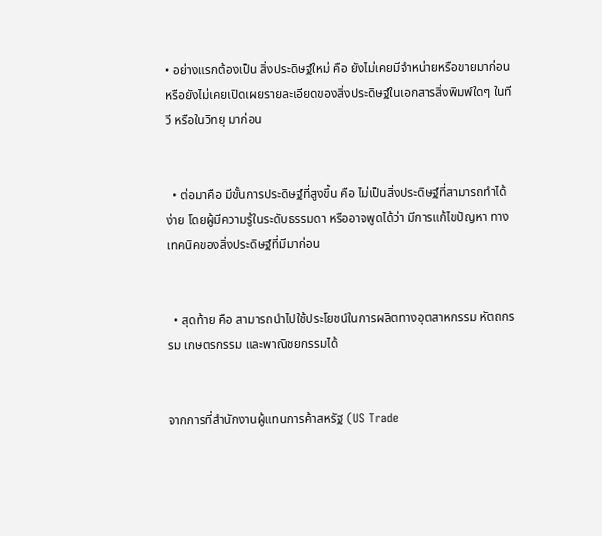• อย่างแรกต้องเป็น สิ่งประดิษฐ์ใหม่ คือ ยังไม่เคยมีจำหน่ายหรือขายมาก่อน หรือยังไม่เคยเปิดเผยรายละเอียดของสิ่งประดิษฐ์ในเอกสารสิ่งพิมพ์ใดๆ ในทีวี หรือในวิทยุ มาก่อน


  • ต่อมาคือ มีขั้นการประดิษฐ์ที่สูงขึ้น คือ ไม่เป็นสิ่งประดิษฐ์ที่สามารถทำได้ง่าย โดยผู้มีความรู้ในระดับธรรมดา หรืออาจพูดได้ว่า มีการแก้ไขปัญหา ทางเทคนิคของสิ่งประดิษฐ์ที่มีมาก่อน


  • สุดท้าย คือ สามารถนำไปใช้ประโยชน์ในการผลิตทางอุตสาหกรรม หัตถกรรม เกษตรกรรม และพาณิชยกรรมได้


จากการที่สำนักงานผู้แทนการค้าสหรัฐ (US Trade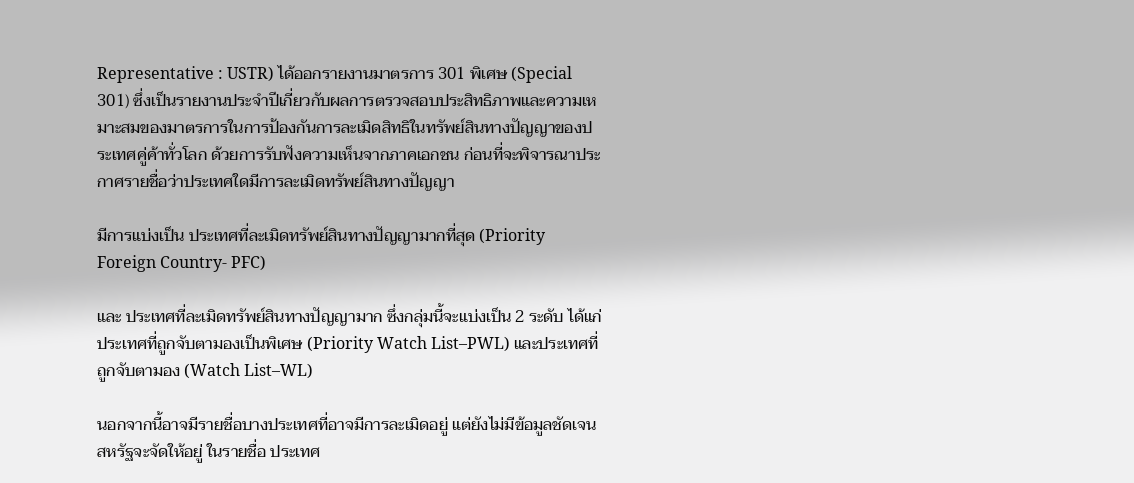Representative : USTR) ได้ออกรายงานมาตรการ 301 พิเศษ (Special 301) ซึ่งเป็นรายงานประจำปีเกี่ยวกับผลการตรวจสอบประสิทธิภาพและความเหมาะสมของมาตรการในการป้องกันการละเมิดสิทธิในทรัพย์สินทางปัญญาของประเทศคู่ค้าทั่วโลก ด้วยการรับฟังความเห็นจากภาคเอกชน ก่อนที่จะพิจารณาประกาศรายชื่อว่าประเทศใดมีการละเมิดทรัพย์สินทางปัญญา

มีการแบ่งเป็น ประเทศที่ละเมิดทรัพย์สินทางปัญญามากที่สุด (Priority Foreign Country- PFC)

และ ประเทศที่ละเมิดทรัพย์สินทางปัญญามาก ซึ่งกลุ่มนี้จะแบ่งเป็น 2 ระดับ ได้แก่
ประเทศที่ถูกจับตามองเป็นพิเศษ (Priority Watch List–PWL) และประเทศที่ถูกจับตามอง (Watch List–WL)

นอกจากนี้อาจมีรายชื่อบางประเทศที่อาจมีการละเมิดอยู่ แต่ยังไม่มีข้อมูลชัดเจน สหรัฐจะจัดให้อยู่ ในรายชื่อ ประเทศ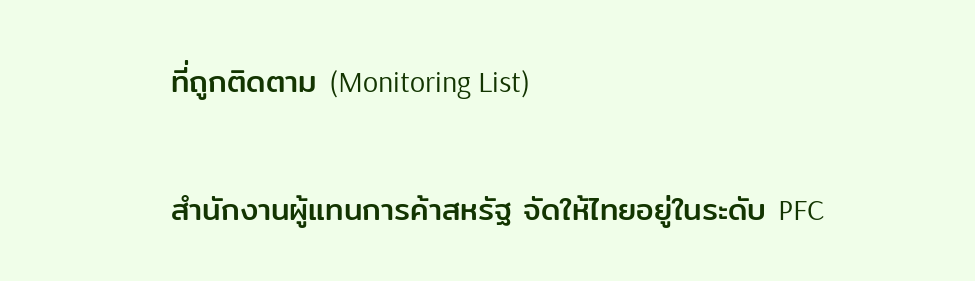ที่ถูกติดตาม (Monitoring List)

สำนักงานผู้แทนการค้าสหรัฐ จัดให้ไทยอยู่ในระดับ PFC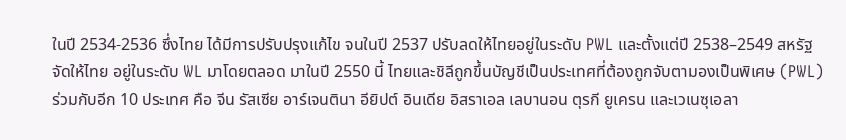ในปี 2534-2536 ซึ่งไทย ได้มีการปรับปรุงแก้ไข จนในปี 2537 ปรับลดให้ไทยอยู่ในระดับ PWL และตั้งแต่ปี 2538–2549 สหรัฐจัดให้ไทย อยู่ในระดับ WL มาโดยตลอด มาในปี 2550 นี้ ไทยและชิลีถูกขึ้นบัญชีเป็นประเทศที่ต้องถูกจับตามองเป็นพิเศษ (PWL) ร่วมกับอีก 10 ประเทศ คือ จีน รัสเซีย อาร์เจนตินา อียิปต์ อินเดีย อิสราเอล เลบานอน ตุรกี ยูเครน และเวเนซุเอลา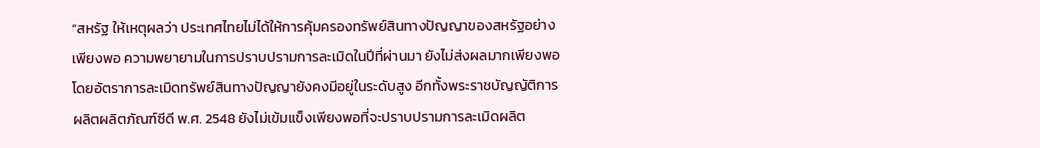“สหรัฐ ให้เหตุผลว่า ประเทศไทยไม่ได้ให้การคุ้มครองทรัพย์สินทางปัญญาของสหรัฐอย่างเพียงพอ ความพยายามในการปราบปรามการละเมิดในปีที่ผ่านมา ยังไม่ส่งผลมากเพียงพอ โดยอัตราการละเมิดทรัพย์สินทางปัญญายังคงมีอยู่ในระดับสูง อีกทั้งพระราชบัญญัติการผลิตผลิตภัณฑ์ซีดี พ.ศ. 2548 ยังไม่เข้มแข็งเพียงพอที่จะปราบปรามการละเมิดผลิต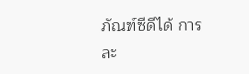ภัณฑ์ซีดีได้ การละ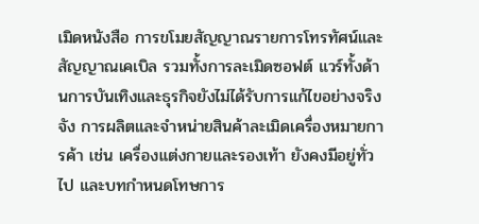เมิดหนังสือ การขโมยสัญญาณรายการโทรทัศน์และสัญญาณเคเบิล รวมทั้งการละเมิดซอฟต์ แวร์ทั้งด้านการบันเทิงและธุรกิจยังไม่ได้รับการแก้ไขอย่างจริงจัง การผลิตและจำหน่ายสินค้าละเมิดเครื่องหมายการค้า เช่น เครื่องแต่งกายและรองเท้า ยังคงมีอยู่ทั่วไป และบทกำหนดโทษการ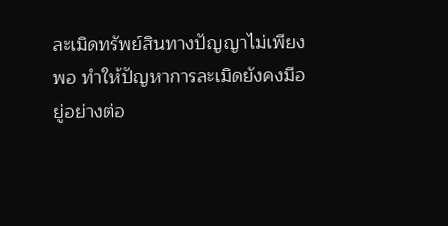ละเมิดทรัพย์สินทางปัญญาไม่เพียงพอ ทำให้ปัญหาการละเมิดยังคงมีอยู่อย่างต่อ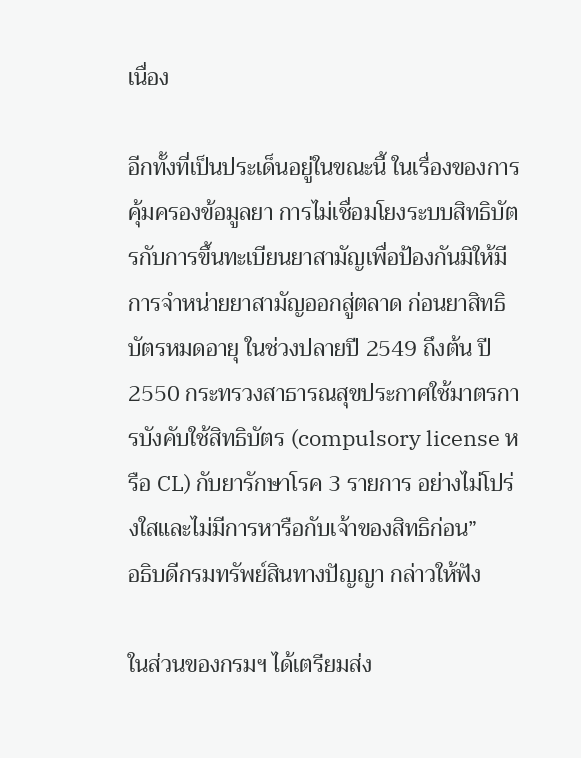เนื่อง

อีกทั้งที่เป็นประเด็นอยู่ในขณะนี้ ในเรื่องของการคุ้มครองข้อมูลยา การไม่เชื่อมโยงระบบสิทธิบัตรกับการขึ้นทะเบียนยาสามัญเพื่อป้องกันมิให้มีการจำหน่ายยาสามัญออกสู่ตลาด ก่อนยาสิทธิบัตรหมดอายุ ในช่วงปลายปี 2549 ถึงต้น ปี 2550 กระทรวงสาธารณสุขประกาศใช้มาตรการบังคับใช้สิทธิบัตร (compulsory license หรือ CL) กับยารักษาโรค 3 รายการ อย่างไม่โปร่งใสและไม่มีการหารือกับเจ้าของสิทธิก่อน”
อธิบดีกรมทรัพย์สินทางปัญญา กล่าวให้ฟัง

ในส่วนของกรมฯ ได้เตรียมส่ง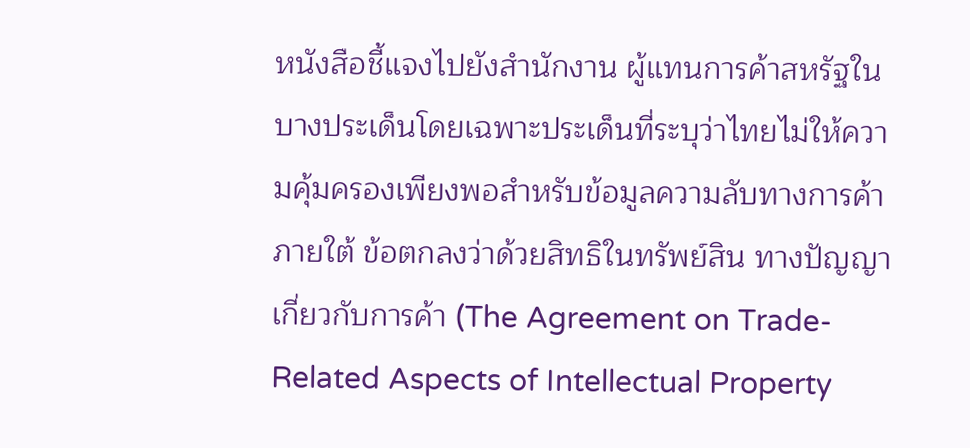หนังสือชี้แจงไปยังสำนักงาน ผู้แทนการค้าสหรัฐในบางประเด็นโดยเฉพาะประเด็นที่ระบุว่าไทยไม่ให้ความคุ้มครองเพียงพอสำหรับข้อมูลความลับทางการค้าภายใต้ ข้อตกลงว่าด้วยสิทธิในทรัพย์สิน ทางปัญญาเกี่ยวกับการค้า (The Agreement on Trade-Related Aspects of Intellectual Property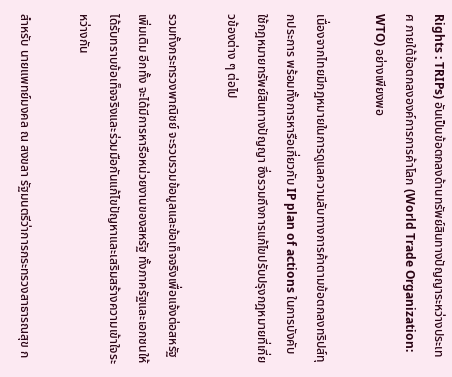Rights : TRIPs) อันเป็นข้อตกลงด้านทรัพย์สินทางปัญญาระหว่างประเทศ ภายใต้ข้อตกลงองค์การการค้าโลก (World Trade Organization: WTO) อย่างเพียงพอ

เนื่องจากไทยมีกฎหมายในการดูแลความลับทางการค้าตามข้อตกลงทริปส์ทุกประการ พร้อมทั้งการหารือเกี่ยวกับ IP plan of actions ในการบังคับใช้กฎหมายทรัพย์สินทางปัญญา ซึ่งรวมถึงการแก้ไขปรับปรุงกฎหมายที่เกี่ยวข้องต่าง ๆ ต่อไป

รวมทั้งกระทรวงพาณิชย์ จะรวบรวมข้อมูลและข้อเท็จจริงเพื่อแจ้งต่อสหรัฐเพิ่มเติม อีกทั้ง จะได้มีการหารือหน่วยงานของสหรัฐ ทั้งภาครัฐและเอกชนให้ได้รับทราบข้อเท็จจริงและร่วมมือกันแก้ไขปัญหาและเสริมสร้างความเข้าใจระหว่างกัน

สำหรับ นายแพทย์มงคล ณ สงขลา รัฐมนตรีว่าการกระทรวงสาธารณสุข ก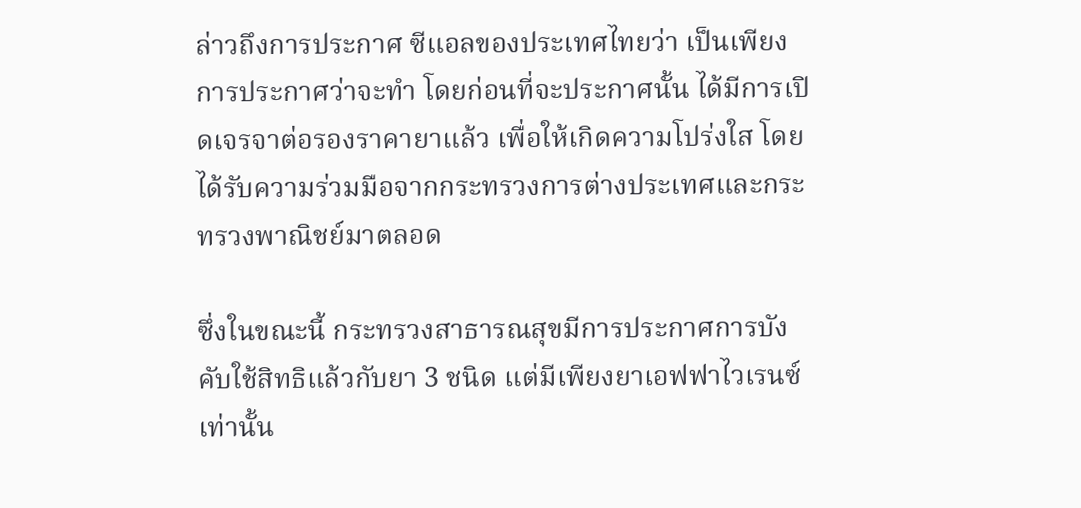ล่าวถึงการประกาศ ซีแอลของประเทศไทยว่า เป็นเพียงการประกาศว่าจะทำ โดยก่อนที่จะประกาศนั้น ได้มีการเปิดเจรจาต่อรองราคายาแล้ว เพื่อให้เกิดความโปร่งใส โดยได้รับความร่วมมือจากกระทรวงการต่างประเทศและกระทรวงพาณิชย์มาตลอด

ซึ่งในขณะนี้ กระทรวงสาธารณสุขมีการประกาศการบังคับใช้สิทธิแล้วกับยา 3 ชนิด แต่มีเพียงยาเอฟฟาไวเรนซ์เท่านั้น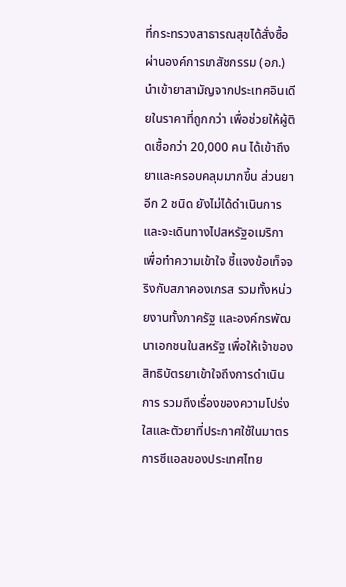ที่กระทรวงสาธารณสุขได้สั่งซื้อผ่านองค์การเภสัชกรรม (อภ.) นำเข้ายาสามัญจากประเทศอินเดียในราคาที่ถูกกว่า เพื่อช่วยให้ผู้ติดเชื้อกว่า 20,000 คน ได้เข้าถึงยาและครอบคลุมมากขึ้น ส่วนยาอีก 2 ชนิด ยังไม่ได้ดำเนินการ และจะเดินทางไปสหรัฐอเมริกา เพื่อทำความเข้าใจ ชี้แจงข้อเท็จจริงกับสภาคองเกรส รวมทั้งหน่วยงานทั้งภาครัฐ และองค์กรพัฒนาเอกชนในสหรัฐ เพื่อให้เจ้าของสิทธิบัตรยาเข้าใจถึงการดำเนินการ รวมถึงเรื่องของความโปร่งใสและตัวยาที่ประกาศใช้ในมาตรการซีแอลของประเทศไทย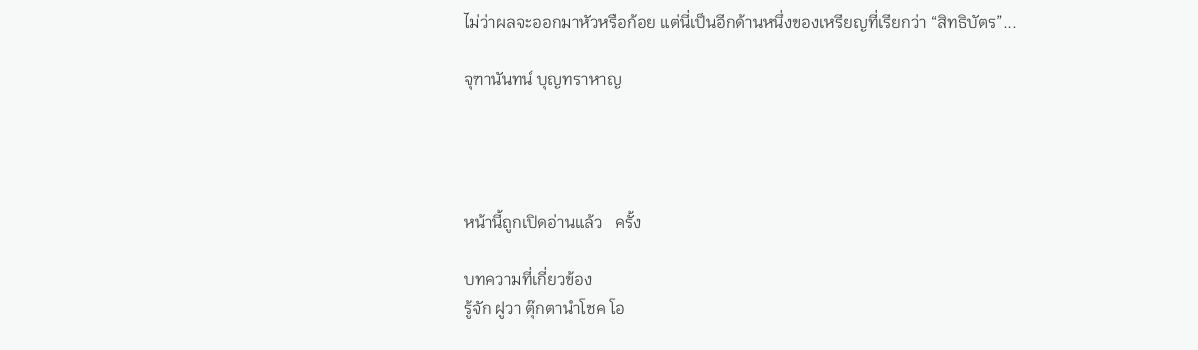ไม่ว่าผลจะออกมาหัวหรือก้อย แต่นี่เป็นอีกด้านหนึ่งของเหรียญที่เรียกว่า “สิทธิบัตร”...

จุฑานันทน์ บุญทราหาญ




หน้านี้ถูกเปิดอ่านแล้ว   ครั้ง

บทความที่เกี่ยวข้อง
รู้จัก ฝูวา ตุ๊กตานำโชค โอ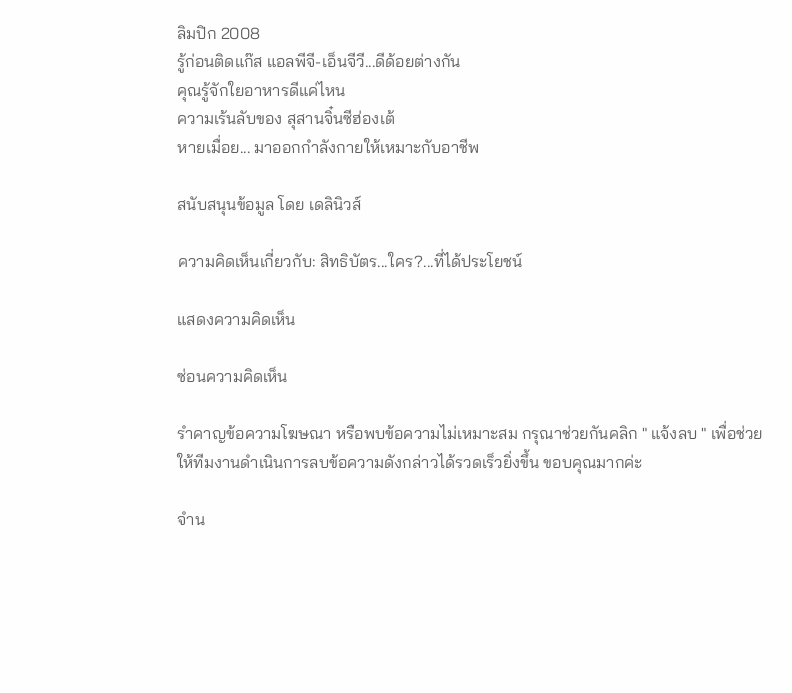ลิมปิก 2008
รู้ก่อนติดแก๊ส แอลพีจี-เอ็นจีวี...ดีด้อยต่างกัน
คุณรู้จักใยอาหารดีแค่ไหน
ความเร้นลับของ สุสานจิ๋นซีฮ่องเต้
หายเมื่อย... มาออกกำลังกายให้เหมาะกับอาชีพ

สนับสนุนข้อมูล โดย เดลินิวส์

ความคิดเห็นเกี่ยวกับ: สิทธิบัตร...ใคร?...ที่ได้ประโยชน์

แสดงความคิดเห็น

ซ่อนความคิดเห็น

รำคาญข้อความโฆษณา หรือพบข้อความไม่เหมาะสม กรุณาช่วยกันคลิก " แจ้งลบ " เพื่อช่วยให้ทีมงานดำเนินการลบข้อความดังกล่าวได้รวดเร็วยิ่งขึ้น ขอบคุณมากค่ะ

จำน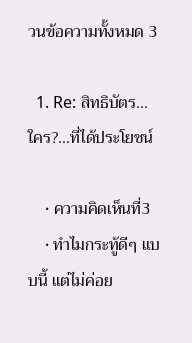วนข้อความทั้งหมด 3

  1. Re: สิทธิบัตร...ใคร?...ที่ได้ประโยชน์

    • ความคิดเห็นที่3
    • ทำไมกระทู้ดีๆ แบบนี้ แต่ไม่ค่อย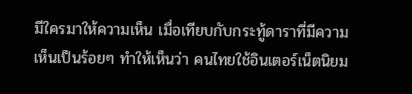มีใครมาให้ความเห็น เมื่อเทียบกับกระทู้ดาราที่มีความเห็นเป็นร้อยๆ ทำให้เห็นว่า คนไทยใช้อินเตอร์เน็ตนิยม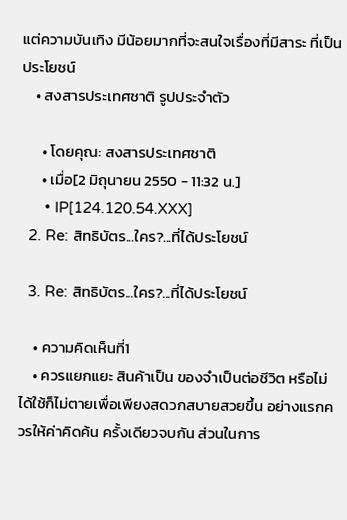แต่ความบันเทิง มีน้อยมากที่จะสนใจเรื่องที่มีสาระ ที่เป็นประโยชน์
    • สงสารประเทศชาติ รูปประจำตัว

      • โดยคุณ: สงสารประเทศชาติ
      • เมื่อ[2 มิถุนายน 2550 - 11:32 น.]
      • IP[124.120.54.XXX]
  2. Re: สิทธิบัตร...ใคร?...ที่ได้ประโยชน์

  3. Re: สิทธิบัตร...ใคร?...ที่ได้ประโยชน์

    • ความคิดเห็นที่1
    • ควรแยกแยะ สินค้าเป็น ของจำเป็นต่อชีวิต หรือไม่ได้ใช้ก็ไม่ตายเพื่อเพียงสดวกสบายสวยขึ้น อย่างแรกควรให้ค่าคิดค้น ครั้งเดียวจบกัน ส่วนในการ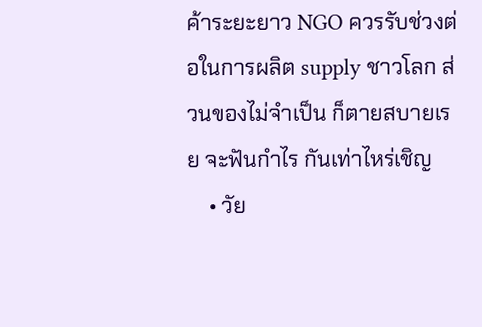ค้าระยะยาว NGO ควรรับช่วงต่อในการผลิต supply ชาวโลก ส่วนของไม่จำเป็น ก็ตายสบายเรย จะฟันกำไร กันเท่าไหร่เชิญ
    • วัย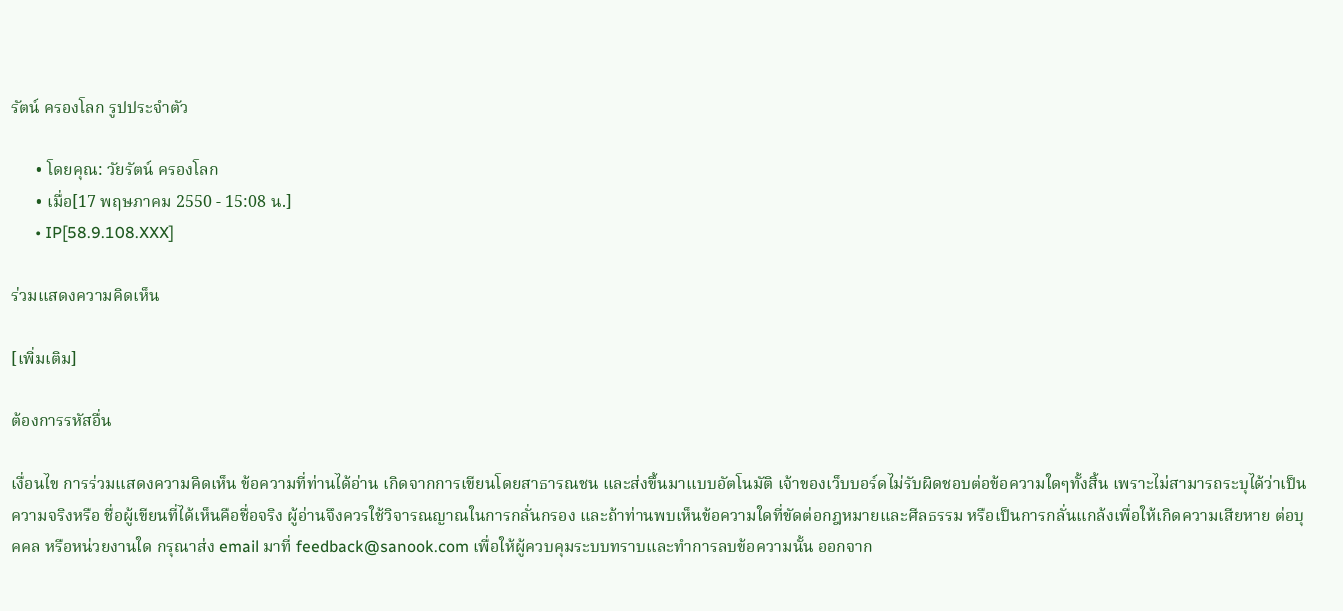รัตน์ ครองโลก รูปประจำตัว

      • โดยคุณ: วัยรัตน์ ครองโลก
      • เมื่อ[17 พฤษภาคม 2550 - 15:08 น.]
      • IP[58.9.108.XXX]

ร่วมแสดงความคิดเห็น

[เพิ่มเติม]

ต้องการรหัสอื่น

เงื่อนไข การร่วมแสดงความคิดเห็น ข้อความที่ท่านได้อ่าน เกิดจากการเขียนโดยสาธารณชน และส่งขึ้นมาแบบอัตโนมัติ เจ้าของเว็บบอร์ดไม่รับผิดชอบต่อข้อความใดๆทั้งสิ้น เพราะไม่สามารถระบุได้ว่าเป็นความจริงหรือ ชื่อผู้เขียนที่ได้เห็นคือชื่อจริง ผู้อ่านจึงควรใช้วิจารณญาณในการกลั่นกรอง และถ้าท่านพบเห็นข้อความใดที่ขัดต่อกฎหมายและศีลธรรม หรือเป็นการกลั่นแกล้งเพื่อให้เกิดความเสียหาย ต่อบุคคล หรือหน่วยงานใด กรุณาส่ง email มาที่ feedback@sanook.com เพื่อให้ผู้ควบคุมระบบทราบและทำการลบข้อความนั้น ออกจาก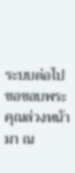ระบบต่อไป ขอขอบพระคุณล่วงหน้า มา ณ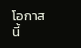โอกาสนี้